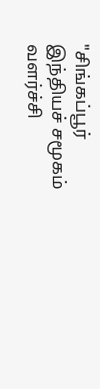"சிங்கப்பூர் இந்தியச் சமூகம் வளர்ச்சி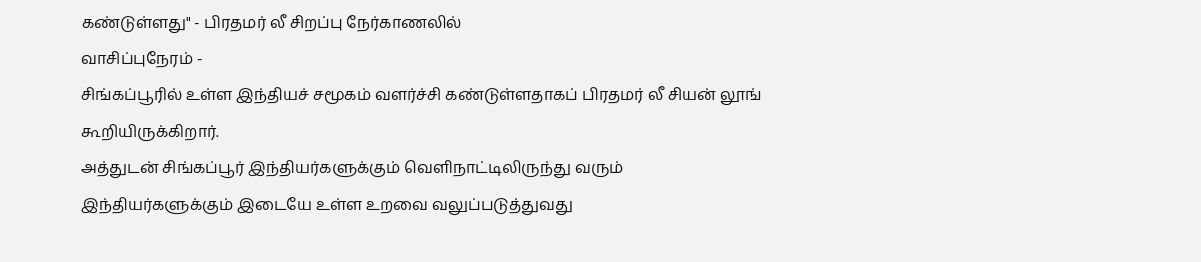கண்டுள்ளது" - பிரதமர் லீ சிறப்பு நேர்காணலில்
வாசிப்புநேரம் -
சிங்கப்பூரில் உள்ள இந்தியச் சமூகம் வளர்ச்சி கண்டுள்ளதாகப் பிரதமர் லீ சியன் லூங் கூறியிருக்கிறார்.
அத்துடன் சிங்கப்பூர் இந்தியர்களுக்கும் வெளிநாட்டிலிருந்து வரும் இந்தியர்களுக்கும் இடையே உள்ள உறவை வலுப்படுத்துவது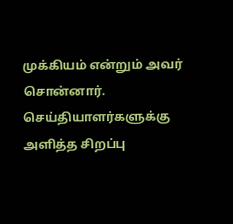முக்கியம் என்றும் அவர் சொன்னார்.
செய்தியாளர்களுக்கு அளித்த சிறப்பு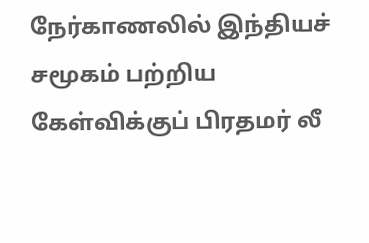நேர்காணலில் இந்தியச் சமூகம் பற்றிய கேள்விக்குப் பிரதமர் லீ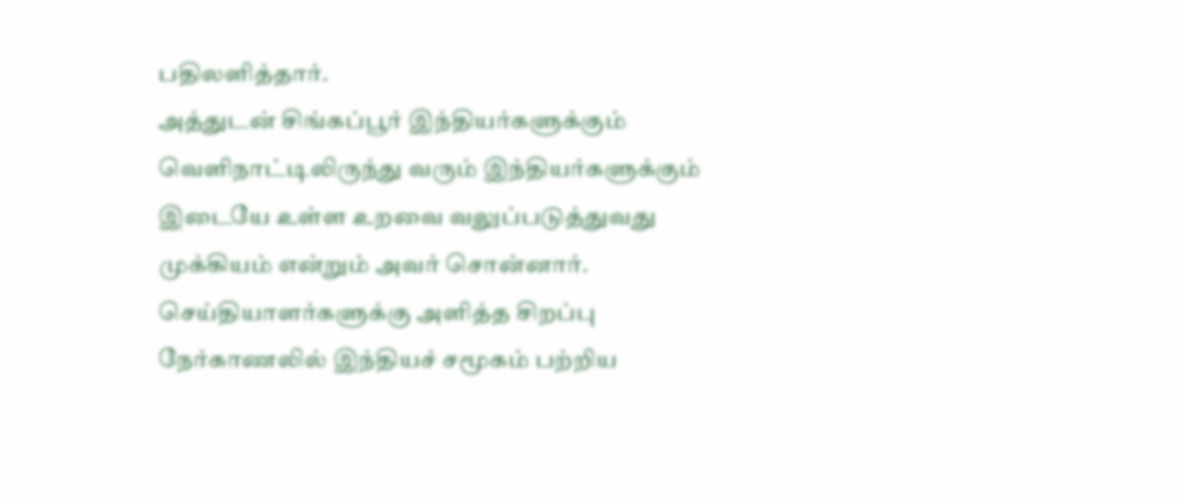பதிலளித்தார்.
அத்துடன் சிங்கப்பூர் இந்தியர்களுக்கும் வெளிநாட்டிலிருந்து வரும் இந்தியர்களுக்கும் இடையே உள்ள உறவை வலுப்படுத்துவது முக்கியம் என்றும் அவர் சொன்னார்.
செய்தியாளர்களுக்கு அளித்த சிறப்பு நேர்காணலில் இந்தியச் சமூகம் பற்றிய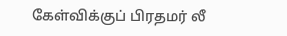கேள்விக்குப் பிரதமர் லீ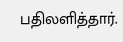பதிலளித்தார்.